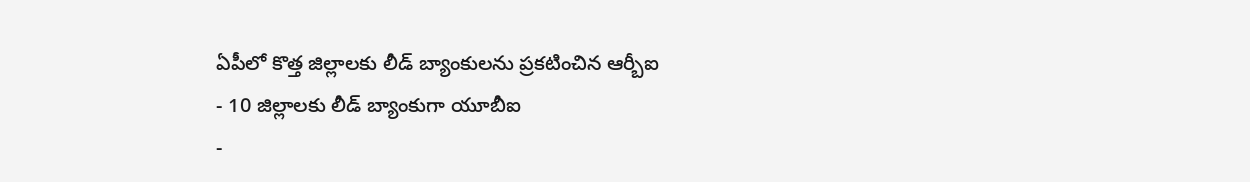ఏపీలో కొత్త జిల్లాలకు లీడ్ బ్యాంకులను ప్రకటించిన ఆర్బీఐ
- 10 జిల్లాలకు లీడ్ బ్యాంకుగా యూబీఐ
-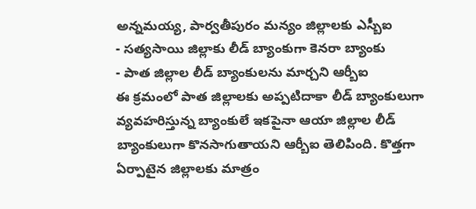అన్నమయ్య, పార్వతీపురం మన్యం జిల్లాలకు ఎస్బీఐ
- సత్యసాయి జిల్లాకు లీడ్ బ్యాంకుగా కెనరా బ్యాంకు
- పాత జిల్లాల లీడ్ బ్యాంకులను మార్చని ఆర్బీఐ
ఈ క్రమంలో పాత జిల్లాలకు అప్పటిదాకా లీడ్ బ్యాంకులుగా వ్యవహరిస్తున్న బ్యాంకులే ఇకపైనా ఆయా జిల్లాల లీడ్ బ్యాంకులుగా కొనసాగుతాయని ఆర్బీఐ తెలిపింది. కొత్తగా ఏర్పాటైన జిల్లాలకు మాత్రం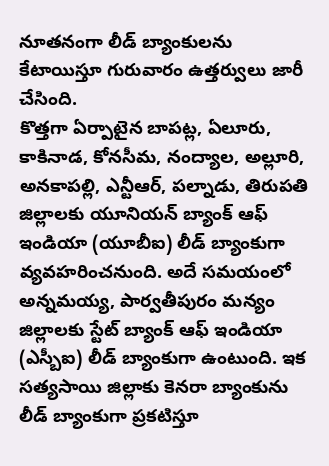నూతనంగా లీడ్ బ్యాంకులను కేటాయిస్తూ గురువారం ఉత్తర్వులు జారీ చేసింది.
కొత్తగా ఏర్పాటైన బాపట్ల, ఏలూరు, కాకినాడ, కోనసీమ, నంద్యాల, అల్లూరి, అనకాపల్లి, ఎన్టీఆర్, పల్నాడు, తిరుపతి జిల్లాలకు యూనియన్ బ్యాంక్ ఆఫ్ ఇండియా (యూబీఐ) లీడ్ బ్యాంకుగా వ్యవహరించనుంది. అదే సమయంలో అన్నమయ్య, పార్వతీపురం మన్యం జిల్లాలకు స్టేట్ బ్యాంక్ ఆఫ్ ఇండియా (ఎస్బీఐ) లీడ్ బ్యాంకుగా ఉంటుంది. ఇక సత్యసాయి జిల్లాకు కెనరా బ్యాంకును లీడ్ బ్యాంకుగా ప్రకటిస్తూ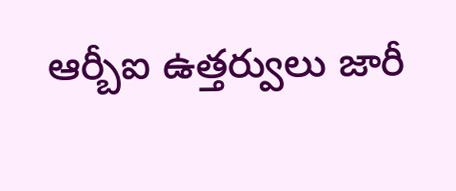ఆర్బీఐ ఉత్తర్వులు జారీ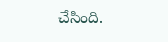చేసింది.